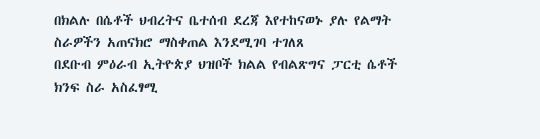በክልሉ በሴቶች ህብረትና ቤተሰብ ደረጃ እየተከናወኑ ያሉ የልማት ስራዎችን አጠናክሮ ማስቀጠል እንደሚገባ ተገለጸ
በደቡብ ምዕራብ ኢትዮጵያ ህዝቦች ክልል የብልጽግና ፓርቲ ሴቶች ክንፍ ስራ አስፈፃሚ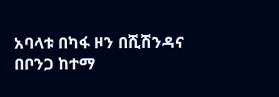አባላቱ በካፋ ዞን በሺሽንዳና በቦንጋ ከተማ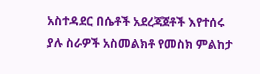አስተዳደር በሴቶች አደረጃጀቶች እየተሰሩ ያሉ ስራዎች አስመልክቶ የመስክ ምልከታ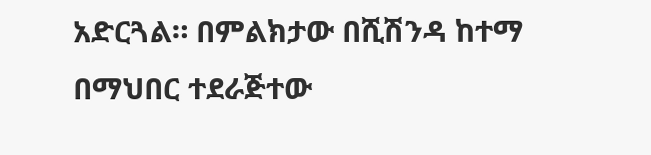አድርጓል። በምልክታው በሺሽንዳ ከተማ በማህበር ተደራጅተው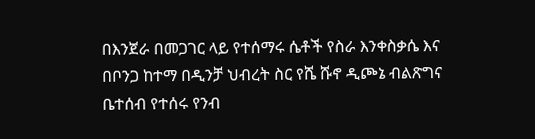በእንጀራ በመጋገር ላይ የተሰማሩ ሴቶች የስራ እንቀስቃሴ እና በቦንጋ ከተማ በዲንቻ ህብረት ስር የሼ ሹኖ ዲጮኔ ብልጽግና ቤተሰብ የተሰሩ የንብ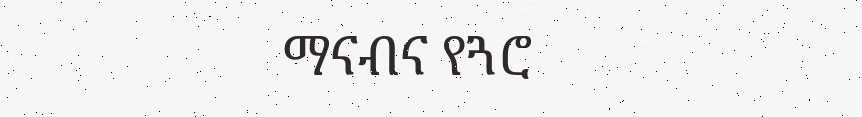ማናብና የጓሮ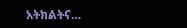አትክልትና…